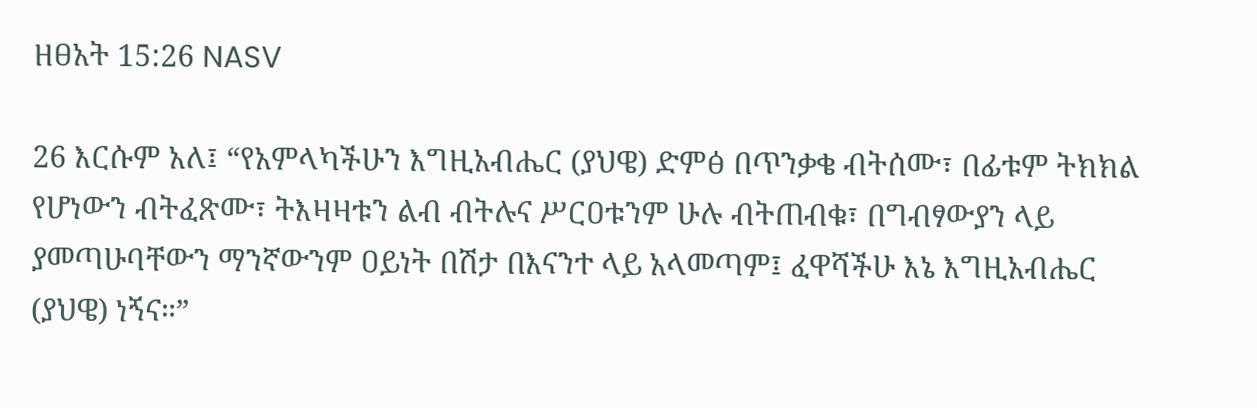ዘፀአት 15:26 NASV

26 እርሱም አለ፤ “የአምላካችሁን እግዚአብሔር (ያህዌ) ድምፅ በጥንቃቄ ብትሰሙ፣ በፊቱም ትክክል የሆነውን ብትፈጽሙ፣ ትእዛዛቱን ልብ ብትሉና ሥርዐቱንም ሁሉ ብትጠብቁ፣ በግብፃውያን ላይ ያመጣሁባቸውን ማንኛውንም ዐይነት በሽታ በእናንተ ላይ አላመጣም፤ ፈዋሻችሁ እኔ እግዚአብሔር (ያህዌ) ነኝና።”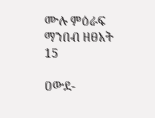ሙሉ ምዕራፍ ማንበብ ዘፀአት 15

ዐውደ-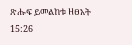ጽሑፍ ይመልከቱ ዘፀአት 15:26